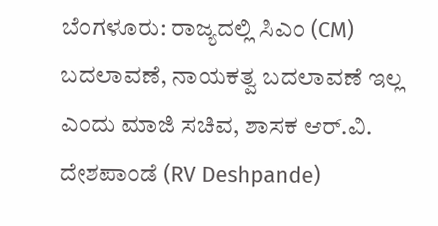ಬೆಂಗಳೂರು: ರಾಜ್ಯದಲ್ಲಿ ಸಿಎಂ (CM) ಬದಲಾವಣೆ, ನಾಯಕತ್ವ ಬದಲಾವಣೆ ಇಲ್ಲ ಎಂದು ಮಾಜಿ ಸಚಿವ, ಶಾಸಕ ಆರ್.ವಿ. ದೇಶಪಾಂಡೆ (RV Deshpande)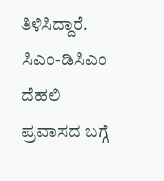ತಿಳಿಸಿದ್ದಾರೆ.
ಸಿಎಂ-ಡಿಸಿಎಂ ದೆಹಲಿ ಪ್ರವಾಸದ ಬಗ್ಗೆ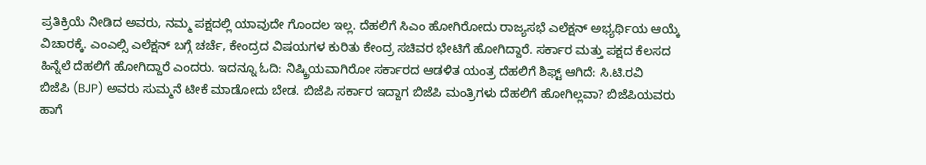ಪ್ರತಿಕ್ರಿಯೆ ನೀಡಿದ ಅವರು, ನಮ್ಮ ಪಕ್ಷದಲ್ಲಿ ಯಾವುದೇ ಗೊಂದಲ ಇಲ್ಲ. ದೆಹಲಿಗೆ ಸಿಎಂ ಹೋಗಿರೋದು ರಾಜ್ಯಸಭೆ ಎಲೆಕ್ಷನ್ ಅಭ್ಯರ್ಥಿಯ ಆಯ್ಕೆ ವಿಚಾರಕ್ಕೆ. ಎಂಎಲ್ಸಿ ಎಲೆಕ್ಷನ್ ಬಗ್ಗೆ ಚರ್ಚೆ, ಕೇಂದ್ರದ ವಿಷಯಗಳ ಕುರಿತು ಕೇಂದ್ರ ಸಚಿವರ ಭೇಟಿಗೆ ಹೋಗಿದ್ದಾರೆ. ಸರ್ಕಾರ ಮತ್ತು ಪಕ್ಷದ ಕೆಲಸದ ಹಿನ್ನೆಲೆ ದೆಹಲಿಗೆ ಹೋಗಿದ್ದಾರೆ ಎಂದರು. ಇದನ್ನೂ ಓದಿ: ನಿಷ್ಕ್ರಿಯವಾಗಿರೋ ಸರ್ಕಾರದ ಆಡಳಿತ ಯಂತ್ರ ದೆಹಲಿಗೆ ಶಿಫ್ಟ್ ಆಗಿದೆ: ಸಿ.ಟಿ.ರವಿ
ಬಿಜೆಪಿ (BJP) ಅವರು ಸುಮ್ಮನೆ ಟೀಕೆ ಮಾಡೋದು ಬೇಡ. ಬಿಜೆಪಿ ಸರ್ಕಾರ ಇದ್ದಾಗ ಬಿಜೆಪಿ ಮಂತ್ರಿಗಳು ದೆಹಲಿಗೆ ಹೋಗಿಲ್ಲವಾ? ಬಿಜೆಪಿಯವರು ಹಾಗೆ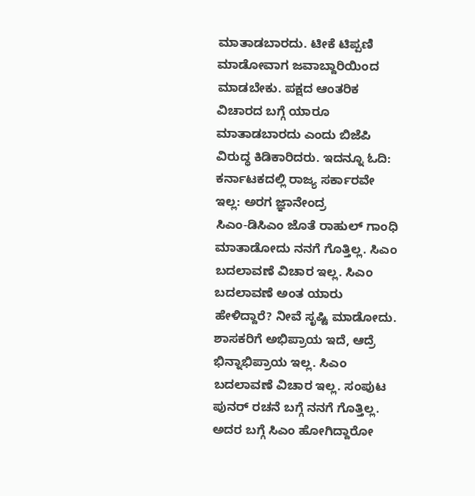ಮಾತಾಡಬಾರದು. ಟೀಕೆ ಟಿಪ್ಪಣಿ ಮಾಡೋವಾಗ ಜವಾಬ್ದಾರಿಯಿಂದ ಮಾಡಬೇಕು. ಪಕ್ಷದ ಆಂತರಿಕ ವಿಚಾರದ ಬಗ್ಗೆ ಯಾರೂ ಮಾತಾಡಬಾರದು ಎಂದು ಬಿಜೆಪಿ ವಿರುದ್ಧ ಕಿಡಿಕಾರಿದರು. ಇದನ್ನೂ ಓದಿ: ಕರ್ನಾಟಕದಲ್ಲಿ ರಾಜ್ಯ ಸರ್ಕಾರವೇ ಇಲ್ಲ: ಅರಗ ಜ್ಞಾನೇಂದ್ರ
ಸಿಎಂ-ಡಿಸಿಎಂ ಜೊತೆ ರಾಹುಲ್ ಗಾಂಧಿ ಮಾತಾಡೋದು ನನಗೆ ಗೊತ್ತಿಲ್ಲ. ಸಿಎಂ ಬದಲಾವಣೆ ವಿಚಾರ ಇಲ್ಲ. ಸಿಎಂ ಬದಲಾವಣೆ ಅಂತ ಯಾರು ಹೇಳಿದ್ದಾರೆ? ನೀವೆ ಸೃಷ್ಟಿ ಮಾಡೋದು. ಶಾಸಕರಿಗೆ ಅಭಿಪ್ರಾಯ ಇದೆ, ಆದ್ರೆ ಭಿನ್ನಾಭಿಪ್ರಾಯ ಇಲ್ಲ. ಸಿಎಂ ಬದಲಾವಣೆ ವಿಚಾರ ಇಲ್ಲ. ಸಂಪುಟ ಪುನರ್ ರಚನೆ ಬಗ್ಗೆ ನನಗೆ ಗೊತ್ತಿಲ್ಲ. ಅದರ ಬಗ್ಗೆ ಸಿಎಂ ಹೋಗಿದ್ದಾರೋ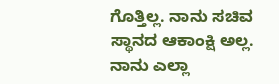ಗೊತ್ತಿಲ್ಲ. ನಾನು ಸಚಿವ ಸ್ಥಾನದ ಆಕಾಂಕ್ಷಿ ಅಲ್ಲ. ನಾನು ಎಲ್ಲಾ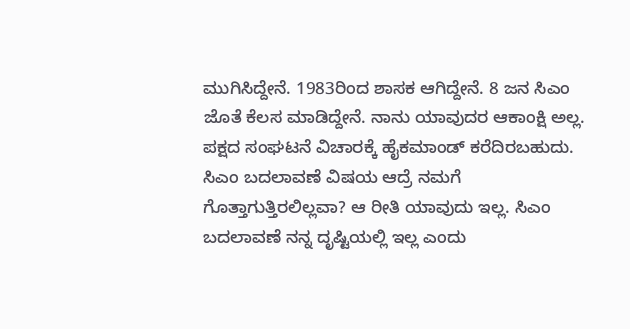ಮುಗಿಸಿದ್ದೇನೆ. 1983ರಿಂದ ಶಾಸಕ ಆಗಿದ್ದೇನೆ. 8 ಜನ ಸಿಎಂ ಜೊತೆ ಕೆಲಸ ಮಾಡಿದ್ದೇನೆ. ನಾನು ಯಾವುದರ ಆಕಾಂಕ್ಷಿ ಅಲ್ಲ. ಪಕ್ಷದ ಸಂಘಟನೆ ವಿಚಾರಕ್ಕೆ ಹೈಕಮಾಂಡ್ ಕರೆದಿರಬಹುದು. ಸಿಎಂ ಬದಲಾವಣೆ ವಿಷಯ ಆದ್ರೆ ನಮಗೆ ಗೊತ್ತಾಗುತ್ತಿರಲಿಲ್ಲವಾ? ಆ ರೀತಿ ಯಾವುದು ಇಲ್ಲ. ಸಿಎಂ ಬದಲಾವಣೆ ನನ್ನ ದೃಷ್ಟಿಯಲ್ಲಿ ಇಲ್ಲ ಎಂದು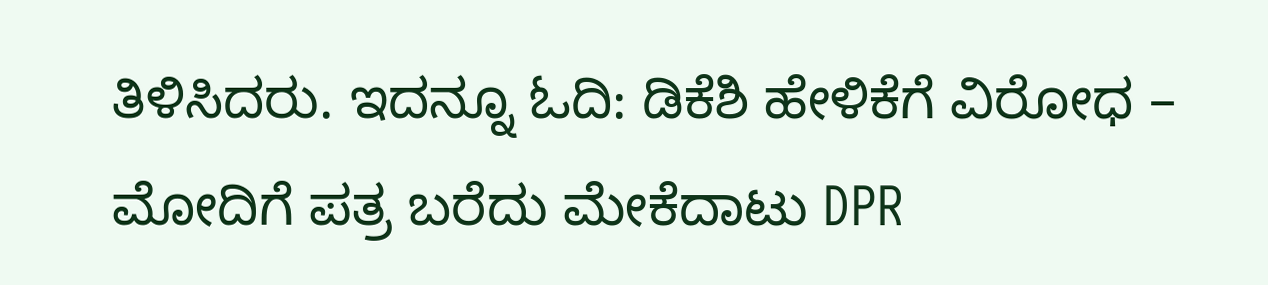ತಿಳಿಸಿದರು. ಇದನ್ನೂ ಓದಿ: ಡಿಕೆಶಿ ಹೇಳಿಕೆಗೆ ವಿರೋಧ – ಮೋದಿಗೆ ಪತ್ರ ಬರೆದು ಮೇಕೆದಾಟು DPR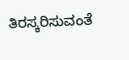ತಿರಸ್ಕರಿಸುವಂತೆ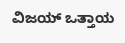ವಿಜಯ್ ಒತ್ತಾಯ